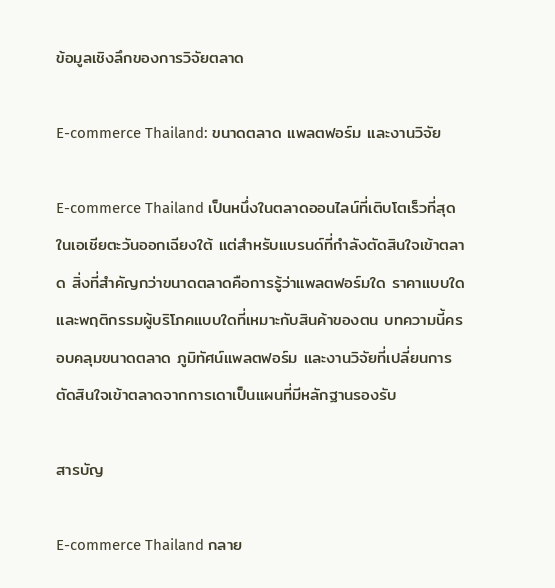ข้อมูลเชิงลึกของการวิจัยตลาด

E-commerce Thailand: ขนาดตลาด แพลตฟอร์ม และงานวิจัย

E-commerce Thailand เป็นหนึ่งในตลาดออนไลน์ที่เติบโตเร็วที่สุดในเอเชียตะวันออกเฉียงใต้ แต่สำหรับแบรนด์ที่กำลังตัดสินใจเข้าตลาด สิ่งที่สำคัญกว่าขนาดตลาดคือการรู้ว่าแพลตฟอร์มใด ราคาแบบใด และพฤติกรรมผู้บริโภคแบบใดที่เหมาะกับสินค้าของตน บทความนี้ครอบคลุมขนาดตลาด ภูมิทัศน์แพลตฟอร์ม และงานวิจัยที่เปลี่ยนการตัดสินใจเข้าตลาดจากการเดาเป็นแผนที่มีหลักฐานรองรับ

สารบัญ

E-commerce Thailand กลาย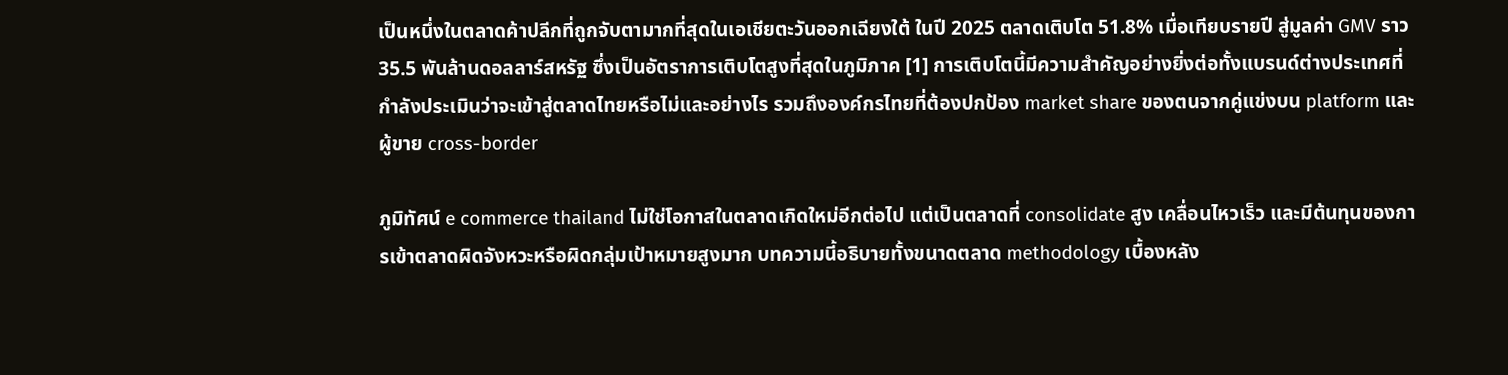เป็นหนึ่งในตลาดค้าปลีกที่ถูกจับตามากที่สุดในเอเชียตะวันออกเฉียงใต้ ในปี 2025 ตลาดเติบโต 51.8% เมื่อเทียบรายปี สู่มูลค่า GMV ราว 35.5 พันล้านดอลลาร์สหรัฐ ซึ่งเป็นอัตราการเติบโตสูงที่สุดในภูมิภาค [1] การเติบโตนี้มีความสำคัญอย่างยิ่งต่อทั้งแบรนด์ต่างประเทศที่กำลังประเมินว่าจะเข้าสู่ตลาดไทยหรือไม่และอย่างไร รวมถึงองค์กรไทยที่ต้องปกป้อง market share ของตนจากคู่แข่งบน platform และผู้ขาย cross-border

ภูมิทัศน์ e commerce thailand ไม่ใช่โอกาสในตลาดเกิดใหม่อีกต่อไป แต่เป็นตลาดที่ consolidate สูง เคลื่อนไหวเร็ว และมีต้นทุนของการเข้าตลาดผิดจังหวะหรือผิดกลุ่มเป้าหมายสูงมาก บทความนี้อธิบายทั้งขนาดตลาด methodology เบื้องหลัง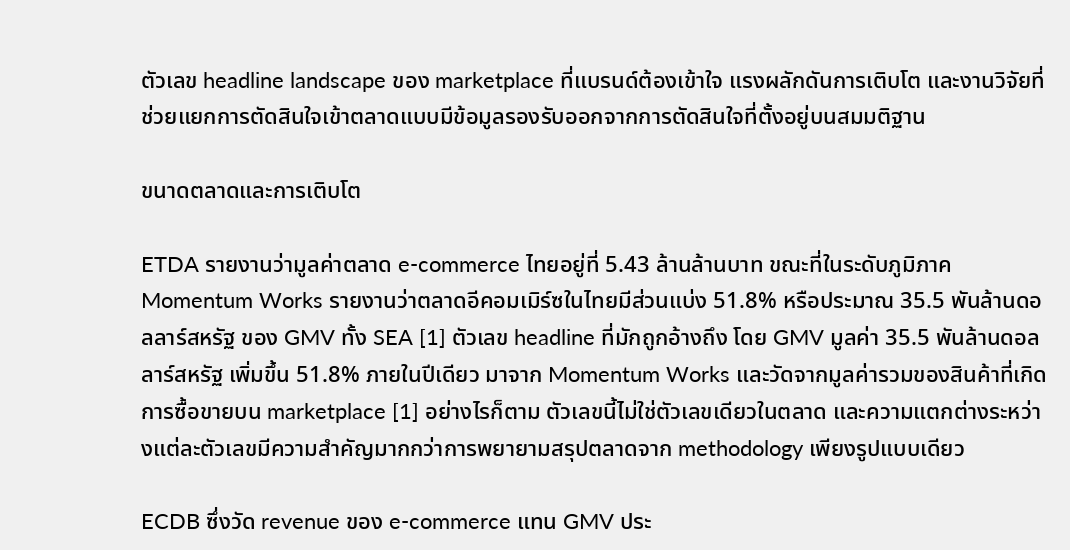ตัวเลข headline landscape ของ marketplace ที่แบรนด์ต้องเข้าใจ แรงผลักดันการเติบโต และงานวิจัยที่ช่วยแยกการตัดสินใจเข้าตลาดแบบมีข้อมูลรองรับออกจากการตัดสินใจที่ตั้งอยู่บนสมมติฐาน

ขนาดตลาดและการเติบโต

ETDA รายงานว่ามูลค่าตลาด e-commerce ไทยอยู่ที่ 5.43 ล้านล้านบาท ขณะที่ในระดับภูมิภาค Momentum Works รายงานว่าตลาดอีคอมเมิร์ซในไทยมีส่วนแบ่ง 51.8% หรือประมาณ 35.5 พันล้านดอลลาร์สหรัฐ ของ GMV ทั้ง SEA [1] ตัวเลข headline ที่มักถูกอ้างถึง โดย GMV มูลค่า 35.5 พันล้านดอลลาร์สหรัฐ เพิ่มขึ้น 51.8% ภายในปีเดียว มาจาก Momentum Works และวัดจากมูลค่ารวมของสินค้าที่เกิดการซื้อขายบน marketplace [1] อย่างไรก็ตาม ตัวเลขนี้ไม่ใช่ตัวเลขเดียวในตลาด และความแตกต่างระหว่างแต่ละตัวเลขมีความสำคัญมากกว่าการพยายามสรุปตลาดจาก methodology เพียงรูปแบบเดียว

ECDB ซึ่งวัด revenue ของ e-commerce แทน GMV ประ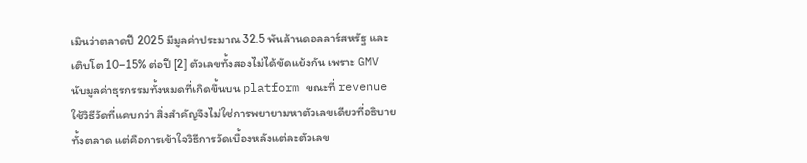เมินว่าตลาดปี 2025 มีมูลค่าประมาณ 32.5 พันล้านดอลลาร์สหรัฐ และเติบโต 10–15% ต่อปี [2] ตัวเลขทั้งสองไม่ได้ขัดแย้งกัน เพราะ GMV นับมูลค่าธุรกรรมทั้งหมดที่เกิดขึ้นบน platform ขณะที่ revenue ใช้วิธีวัดที่แคบกว่า สิ่งสำคัญจึงไม่ใช่การพยายามหาตัวเลขเดียวที่อธิบายทั้งตลาด แต่คือการเข้าใจวิธีการวัดเบื้องหลังแต่ละตัวเลข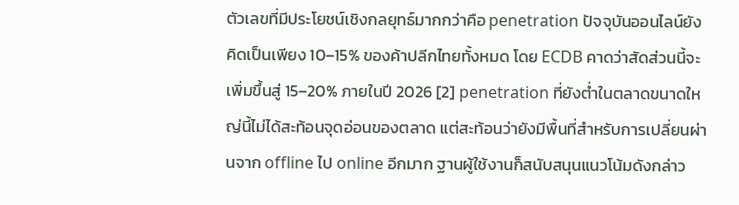ตัวเลขที่มีประโยชน์เชิงกลยุทธ์มากกว่าคือ penetration ปัจจุบันออนไลน์ยังคิดเป็นเพียง 10–15% ของค้าปลีกไทยทั้งหมด โดย ECDB คาดว่าสัดส่วนนี้จะเพิ่มขึ้นสู่ 15–20% ภายในปี 2026 [2] penetration ที่ยังต่ำในตลาดขนาดใหญ่นี้ไม่ได้สะท้อนจุดอ่อนของตลาด แต่สะท้อนว่ายังมีพื้นที่สำหรับการเปลี่ยนผ่านจาก offline ไป online อีกมาก ฐานผู้ใช้งานก็สนับสนุนแนวโน้มดังกล่าว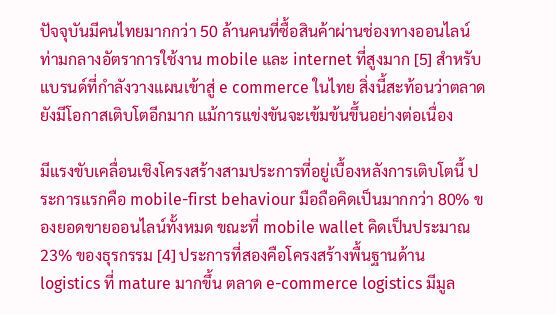ปัจจุบันมีคนไทยมากกว่า 50 ล้านคนที่ซื้อสินค้าผ่านช่องทางออนไลน์ ท่ามกลางอัตราการใช้งาน mobile และ internet ที่สูงมาก [5] สำหรับแบรนด์ที่กำลังวางแผนเข้าสู่ e commerce ในไทย สิ่งนี้สะท้อนว่าตลาดยังมีโอกาสเติบโตอีกมาก แม้การแข่งขันจะเข้มข้นขึ้นอย่างต่อเนื่อง

มีแรงขับเคลื่อนเชิงโครงสร้างสามประการที่อยู่เบื้องหลังการเติบโตนี้ ประการแรกคือ mobile-first behaviour มือถือคิดเป็นมากกว่า 80% ของยอดขายออนไลน์ทั้งหมด ขณะที่ mobile wallet คิดเป็นประมาณ 23% ของธุรกรรม [4] ประการที่สองคือโครงสร้างพื้นฐานด้าน logistics ที่ mature มากขึ้น ตลาด e-commerce logistics มีมูล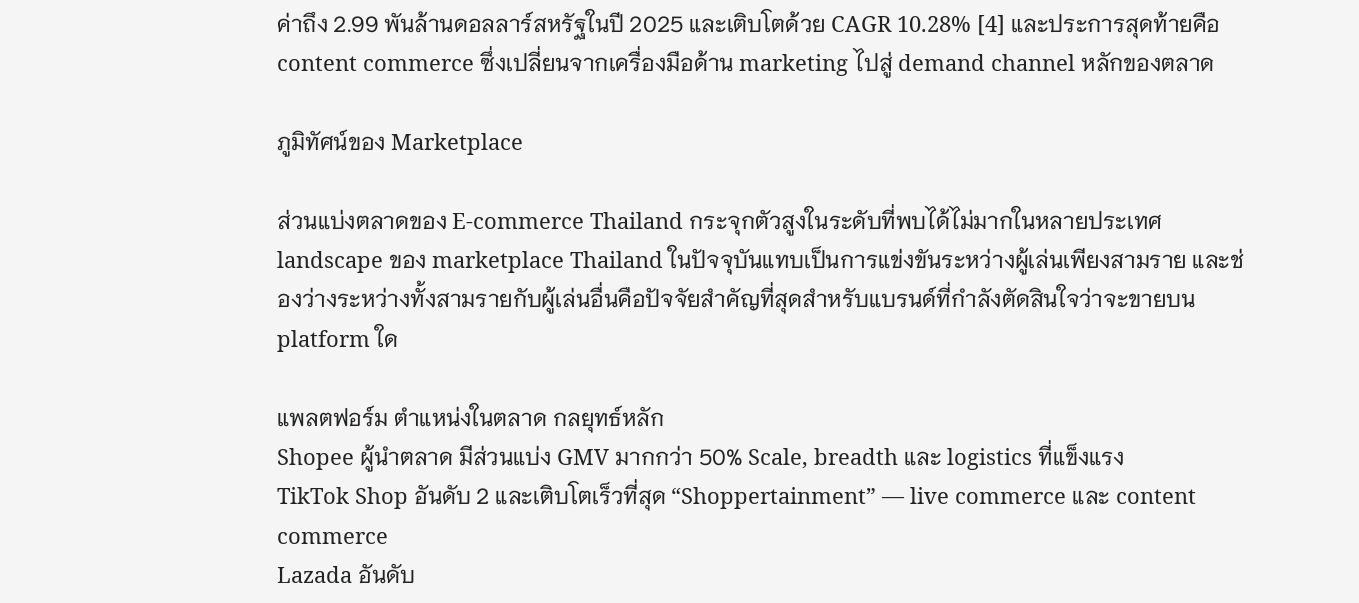ค่าถึง 2.99 พันล้านดอลลาร์สหรัฐในปี 2025 และเติบโตด้วย CAGR 10.28% [4] และประการสุดท้ายคือ content commerce ซึ่งเปลี่ยนจากเครื่องมือด้าน marketing ไปสู่ demand channel หลักของตลาด

ภูมิทัศน์ของ Marketplace

ส่วนแบ่งตลาดของ E-commerce Thailand กระจุกตัวสูงในระดับที่พบได้ไม่มากในหลายประเทศ landscape ของ marketplace Thailand ในปัจจุบันแทบเป็นการแข่งขันระหว่างผู้เล่นเพียงสามราย และช่องว่างระหว่างทั้งสามรายกับผู้เล่นอื่นคือปัจจัยสำคัญที่สุดสำหรับแบรนด์ที่กำลังตัดสินใจว่าจะขายบน platform ใด

แพลตฟอร์ม ตำแหน่งในตลาด กลยุทธ์หลัก
Shopee ผู้นำตลาด มีส่วนแบ่ง GMV มากกว่า 50% Scale, breadth และ logistics ที่แข็งแรง
TikTok Shop อันดับ 2 และเติบโตเร็วที่สุด “Shoppertainment” — live commerce และ content commerce
Lazada อันดับ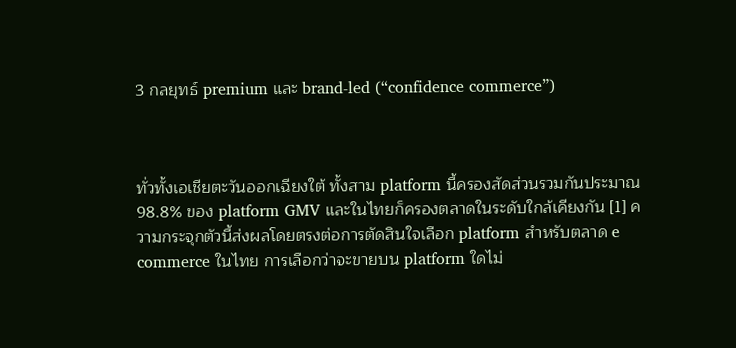3 กลยุทธ์ premium และ brand-led (“confidence commerce”)



ทั่วทั้งเอเชียตะวันออกเฉียงใต้ ทั้งสาม platform นี้ครองสัดส่วนรวมกันประมาณ 98.8% ของ platform GMV และในไทยก็ครองตลาดในระดับใกล้เคียงกัน [1] ความกระจุกตัวนี้ส่งผลโดยตรงต่อการตัดสินใจเลือก platform สำหรับตลาด e commerce ในไทย การเลือกว่าจะขายบน platform ใดไม่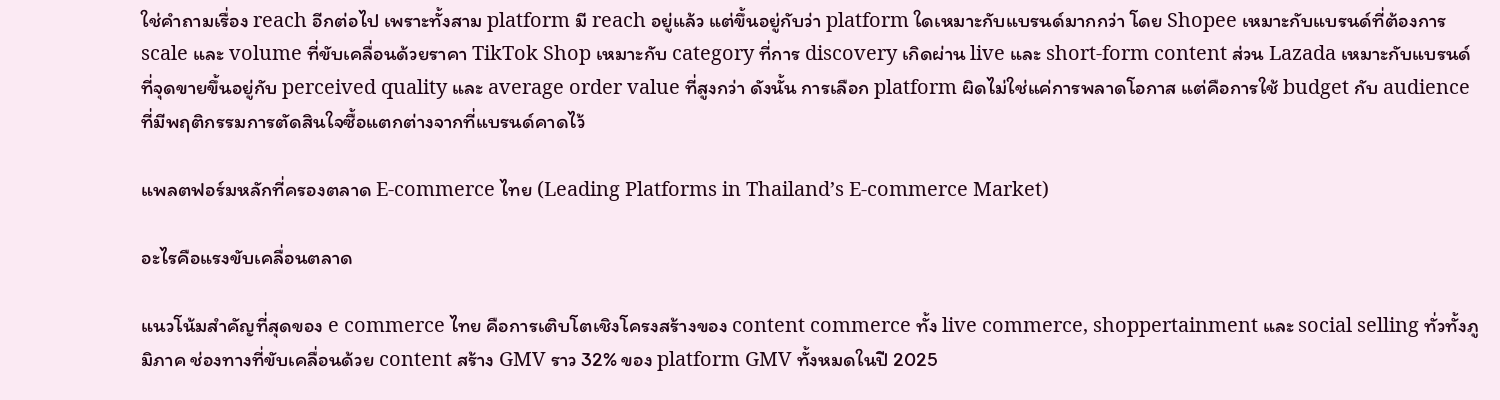ใช่คำถามเรื่อง reach อีกต่อไป เพราะทั้งสาม platform มี reach อยู่แล้ว แต่ขึ้นอยู่กับว่า platform ใดเหมาะกับแบรนด์มากกว่า โดย Shopee เหมาะกับแบรนด์ที่ต้องการ scale และ volume ที่ขับเคลื่อนด้วยราคา TikTok Shop เหมาะกับ category ที่การ discovery เกิดผ่าน live และ short-form content ส่วน Lazada เหมาะกับแบรนด์ที่จุดขายขึ้นอยู่กับ perceived quality และ average order value ที่สูงกว่า ดังนั้น การเลือก platform ผิดไม่ใช่แค่การพลาดโอกาส แต่คือการใช้ budget กับ audience ที่มีพฤติกรรมการตัดสินใจซื้อแตกต่างจากที่แบรนด์คาดไว้

แพลตฟอร์มหลักที่ครองตลาด E-commerce ไทย (Leading Platforms in Thailand’s E-commerce Market)

อะไรคือแรงขับเคลื่อนตลาด

แนวโน้มสำคัญที่สุดของ e commerce ไทย คือการเติบโตเชิงโครงสร้างของ content commerce ทั้ง live commerce, shoppertainment และ social selling ทั่วทั้งภูมิภาค ช่องทางที่ขับเคลื่อนด้วย content สร้าง GMV ราว 32% ของ platform GMV ทั้งหมดในปี 2025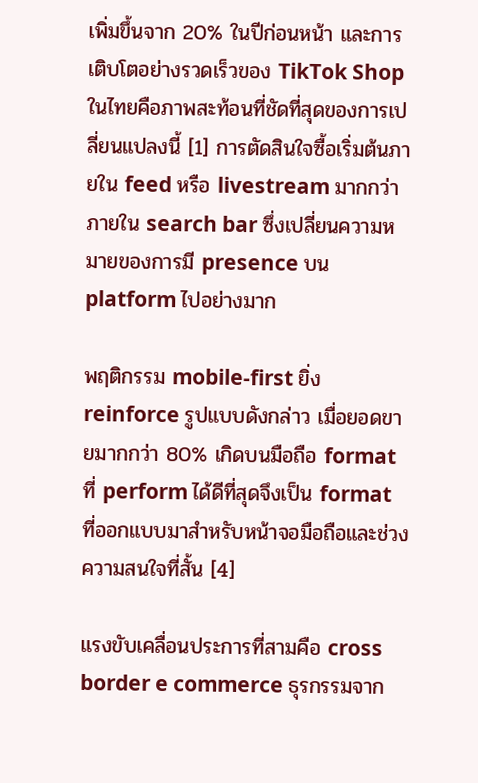เพิ่มขึ้นจาก 20% ในปีก่อนหน้า และการเติบโตอย่างรวดเร็วของ TikTok Shop ในไทยคือภาพสะท้อนที่ชัดที่สุดของการเปลี่ยนแปลงนี้ [1] การตัดสินใจซื้อเริ่มต้นภายใน feed หรือ livestream มากกว่าภายใน search bar ซึ่งเปลี่ยนความหมายของการมี presence บน platform ไปอย่างมาก

พฤติกรรม mobile-first ยิ่ง reinforce รูปแบบดังกล่าว เมื่อยอดขายมากกว่า 80% เกิดบนมือถือ format ที่ perform ได้ดีที่สุดจึงเป็น format ที่ออกแบบมาสำหรับหน้าจอมือถือและช่วงความสนใจที่สั้น [4]

แรงขับเคลื่อนประการที่สามคือ cross border e commerce ธุรกรรมจาก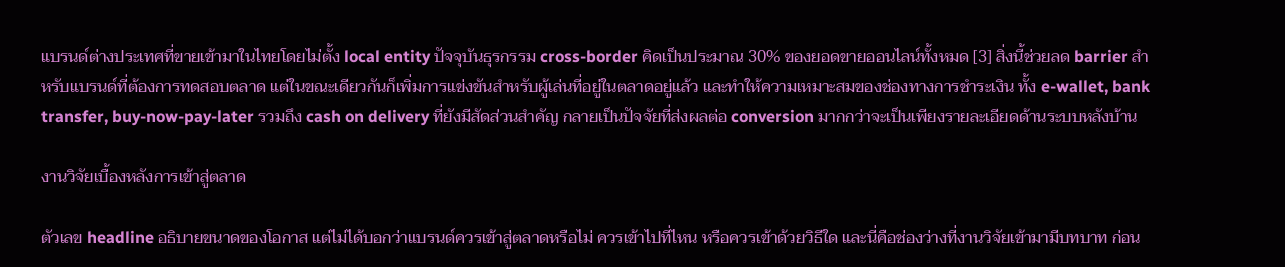แบรนด์ต่างประเทศที่ขายเข้ามาในไทยโดยไม่ตั้ง local entity ปัจจุบันธุรกรรม cross-border คิดเป็นประมาณ 30% ของยอดขายออนไลน์ทั้งหมด [3] สิ่งนี้ช่วยลด barrier สำหรับแบรนด์ที่ต้องการทดสอบตลาด แต่ในขณะเดียวกันก็เพิ่มการแข่งขันสำหรับผู้เล่นที่อยู่ในตลาดอยู่แล้ว และทำให้ความเหมาะสมของช่องทางการชำระเงิน ทั้ง e-wallet, bank transfer, buy-now-pay-later รวมถึง cash on delivery ที่ยังมีสัดส่วนสำคัญ กลายเป็นปัจจัยที่ส่งผลต่อ conversion มากกว่าจะเป็นเพียงรายละเอียดด้านระบบหลังบ้าน

งานวิจัยเบื้องหลังการเข้าสู่ตลาด

ตัวเลข headline อธิบายขนาดของโอกาส แต่ไม่ได้บอกว่าแบรนด์ควรเข้าสู่ตลาดหรือไม่ ควรเข้าไปที่ไหน หรือควรเข้าด้วยวิธีใด และนี่คือช่องว่างที่งานวิจัยเข้ามามีบทบาท ก่อน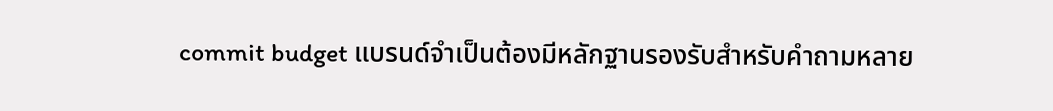commit budget แบรนด์จำเป็นต้องมีหลักฐานรองรับสำหรับคำถามหลาย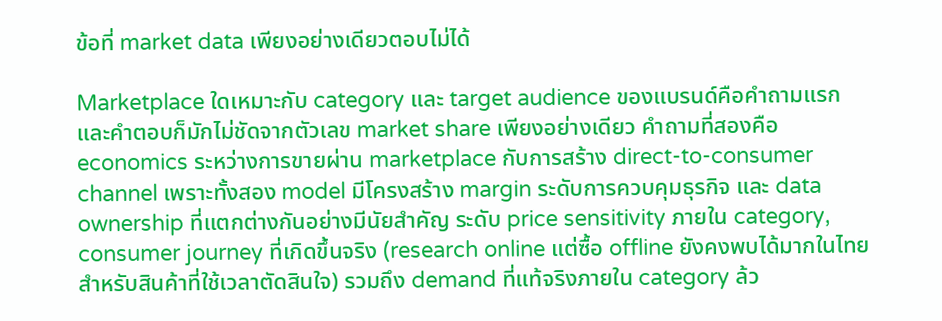ข้อที่ market data เพียงอย่างเดียวตอบไม่ได้

Marketplace ใดเหมาะกับ category และ target audience ของแบรนด์คือคำถามแรก และคำตอบก็มักไม่ชัดจากตัวเลข market share เพียงอย่างเดียว คำถามที่สองคือ economics ระหว่างการขายผ่าน marketplace กับการสร้าง direct-to-consumer channel เพราะทั้งสอง model มีโครงสร้าง margin ระดับการควบคุมธุรกิจ และ data ownership ที่แตกต่างกันอย่างมีนัยสำคัญ ระดับ price sensitivity ภายใน category, consumer journey ที่เกิดขึ้นจริง (research online แต่ซื้อ offline ยังคงพบได้มากในไทยสำหรับสินค้าที่ใช้เวลาตัดสินใจ) รวมถึง demand ที่แท้จริงภายใน category ล้ว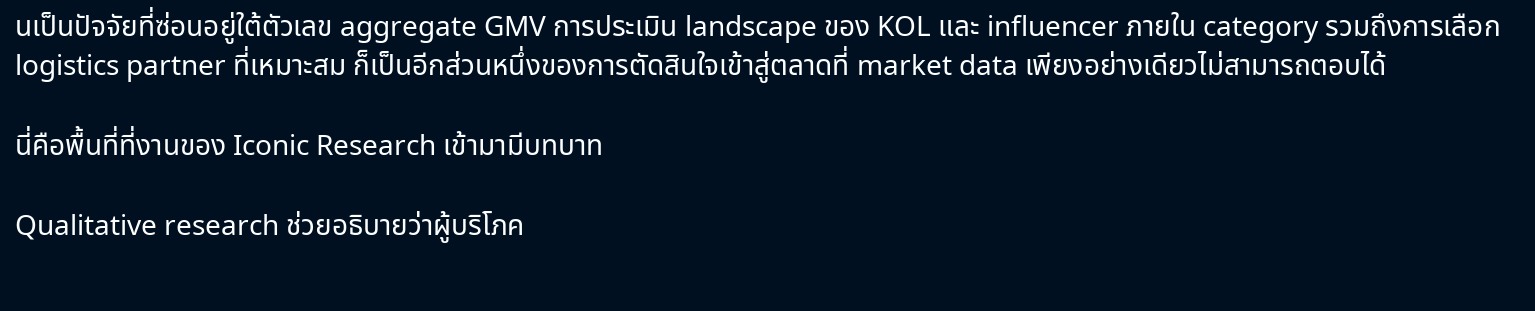นเป็นปัจจัยที่ซ่อนอยู่ใต้ตัวเลข aggregate GMV การประเมิน landscape ของ KOL และ influencer ภายใน category รวมถึงการเลือก logistics partner ที่เหมาะสม ก็เป็นอีกส่วนหนึ่งของการตัดสินใจเข้าสู่ตลาดที่ market data เพียงอย่างเดียวไม่สามารถตอบได้

นี่คือพื้นที่ที่งานของ Iconic Research เข้ามามีบทบาท

Qualitative research ช่วยอธิบายว่าผู้บริโภค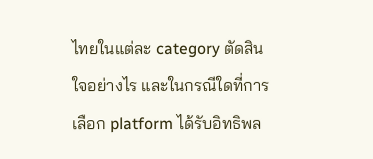ไทยในแต่ละ category ตัดสินใจอย่างไร และในกรณีใดที่การเลือก platform ได้รับอิทธิพล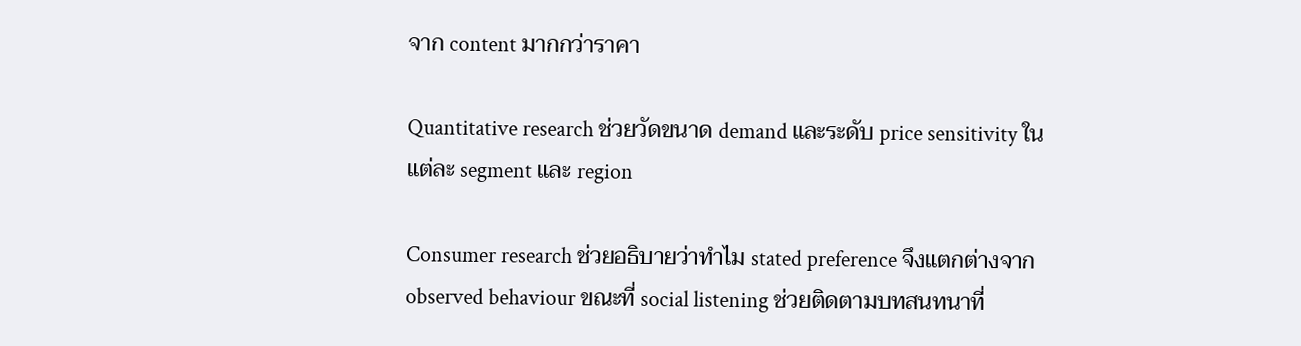จาก content มากกว่าราคา

Quantitative research ช่วยวัดขนาด demand และระดับ price sensitivity ในแต่ละ segment และ region

Consumer research ช่วยอธิบายว่าทำไม stated preference จึงแตกต่างจาก observed behaviour ขณะที่ social listening ช่วยติดตามบทสนทนาที่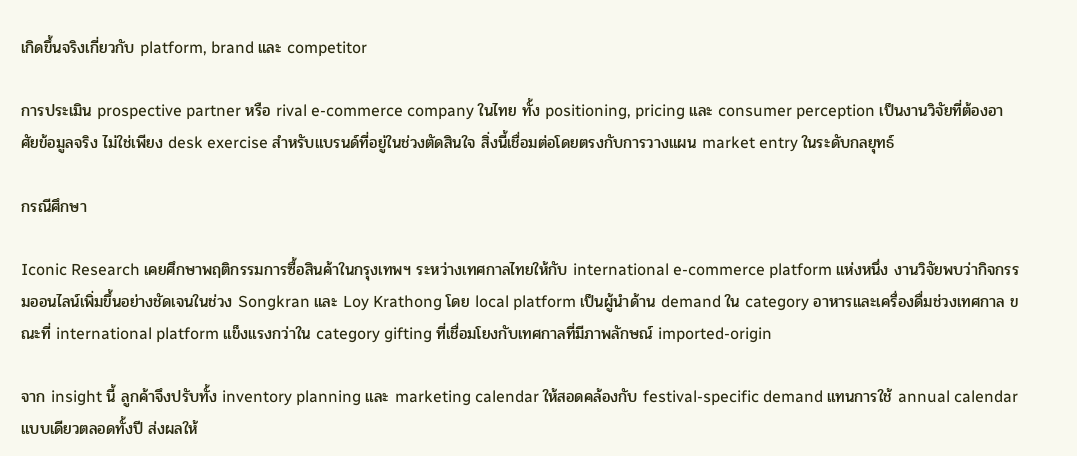เกิดขึ้นจริงเกี่ยวกับ platform, brand และ competitor

การประเมิน prospective partner หรือ rival e-commerce company ในไทย ทั้ง positioning, pricing และ consumer perception เป็นงานวิจัยที่ต้องอาศัยข้อมูลจริง ไม่ใช่เพียง desk exercise สำหรับแบรนด์ที่อยู่ในช่วงตัดสินใจ สิ่งนี้เชื่อมต่อโดยตรงกับการวางแผน market entry ในระดับกลยุทธ์

กรณีศึกษา

Iconic Research เคยศึกษาพฤติกรรมการซื้อสินค้าในกรุงเทพฯ ระหว่างเทศกาลไทยให้กับ international e-commerce platform แห่งหนึ่ง งานวิจัยพบว่ากิจกรรมออนไลน์เพิ่มขึ้นอย่างชัดเจนในช่วง Songkran และ Loy Krathong โดย local platform เป็นผู้นำด้าน demand ใน category อาหารและเครื่องดื่มช่วงเทศกาล ขณะที่ international platform แข็งแรงกว่าใน category gifting ที่เชื่อมโยงกับเทศกาลที่มีภาพลักษณ์ imported-origin

จาก insight นี้ ลูกค้าจึงปรับทั้ง inventory planning และ marketing calendar ให้สอดคล้องกับ festival-specific demand แทนการใช้ annual calendar แบบเดียวตลอดทั้งปี ส่งผลให้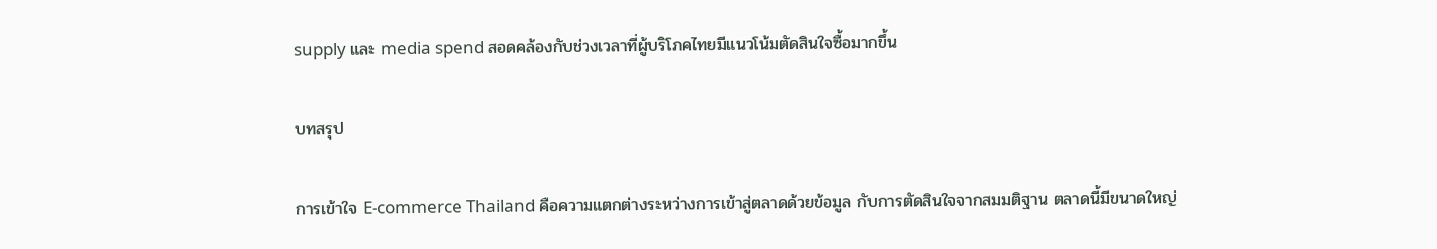supply และ media spend สอดคล้องกับช่วงเวลาที่ผู้บริโภคไทยมีแนวโน้มตัดสินใจซื้อมากขึ้น

บทสรุป

การเข้าใจ E-commerce Thailand คือความแตกต่างระหว่างการเข้าสู่ตลาดด้วยข้อมูล กับการตัดสินใจจากสมมติฐาน ตลาดนี้มีขนาดใหญ่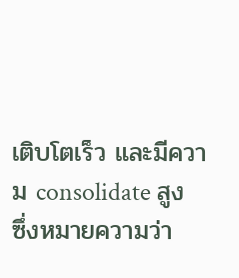เติบโตเร็ว และมีความ consolidate สูง ซึ่งหมายความว่า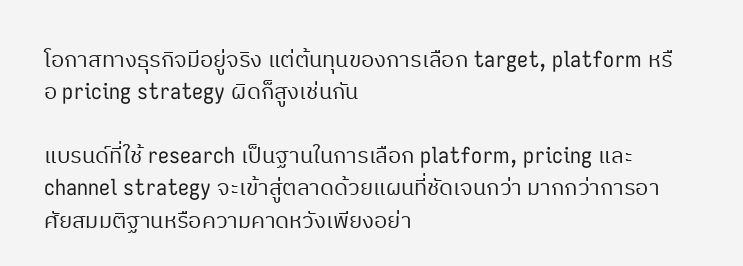โอกาสทางธุรกิจมีอยู่จริง แต่ต้นทุนของการเลือก target, platform หรือ pricing strategy ผิดก็สูงเช่นกัน

แบรนด์ที่ใช้ research เป็นฐานในการเลือก platform, pricing และ channel strategy จะเข้าสู่ตลาดด้วยแผนที่ชัดเจนกว่า มากกว่าการอาศัยสมมติฐานหรือความคาดหวังเพียงอย่า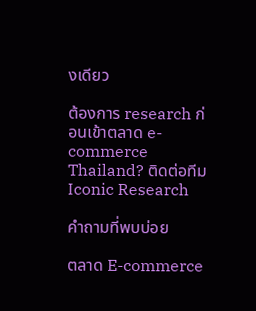งเดียว

ต้องการ research ก่อนเข้าตลาด e-commerce Thailand? ติดต่อทีม Iconic Research

คำถามที่พบบ่อย

ตลาด E-commerce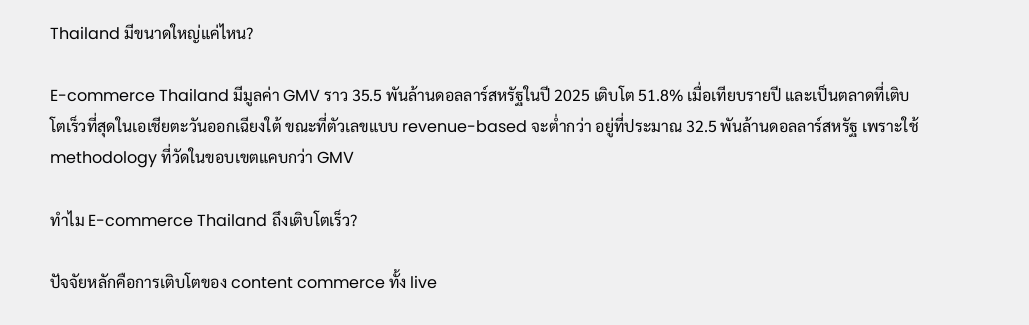Thailand มีขนาดใหญ่แค่ไหน?

E-commerce Thailand มีมูลค่า GMV ราว 35.5 พันล้านดอลลาร์สหรัฐในปี 2025 เติบโต 51.8% เมื่อเทียบรายปี และเป็นตลาดที่เติบโตเร็วที่สุดในเอเชียตะวันออกเฉียงใต้ ขณะที่ตัวเลขแบบ revenue-based จะต่ำกว่า อยู่ที่ประมาณ 32.5 พันล้านดอลลาร์สหรัฐ เพราะใช้ methodology ที่วัดในขอบเขตแคบกว่า GMV

ทำไม E-commerce Thailand ถึงเติบโตเร็ว?

ปัจจัยหลักคือการเติบโตของ content commerce ทั้ง live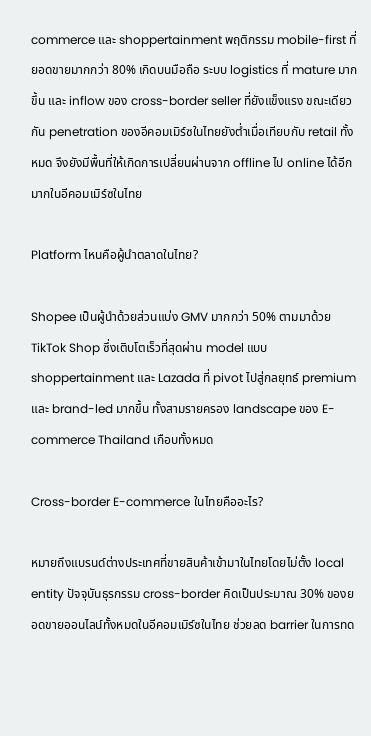commerce และ shoppertainment พฤติกรรม mobile-first ที่ยอดขายมากกว่า 80% เกิดบนมือถือ ระบบ logistics ที่ mature มากขึ้น และ inflow ของ cross-border seller ที่ยังแข็งแรง ขณะเดียวกัน penetration ของอีคอมเมิร์ซในไทยยังต่ำเมื่อเทียบกับ retail ทั้งหมด จึงยังมีพื้นที่ให้เกิดการเปลี่ยนผ่านจาก offline ไป online ได้อีกมากในอีคอมเมิร์ซในไทย

Platform ไหนคือผู้นำตลาดในไทย?

Shopee เป็นผู้นำด้วยส่วนแบ่ง GMV มากกว่า 50% ตามมาด้วย TikTok Shop ซึ่งเติบโตเร็วที่สุดผ่าน model แบบ shoppertainment และ Lazada ที่ pivot ไปสู่กลยุทธ์ premium และ brand-led มากขึ้น ทั้งสามรายครอง landscape ของ E-commerce Thailand เกือบทั้งหมด

Cross-border E-commerce ในไทยคืออะไร?

หมายถึงแบรนด์ต่างประเทศที่ขายสินค้าเข้ามาในไทยโดยไม่ตั้ง local entity ปัจจุบันธุรกรรม cross-border คิดเป็นประมาณ 30% ของยอดขายออนไลน์ทั้งหมดในอีคอมเมิร์ซในไทย ช่วยลด barrier ในการทด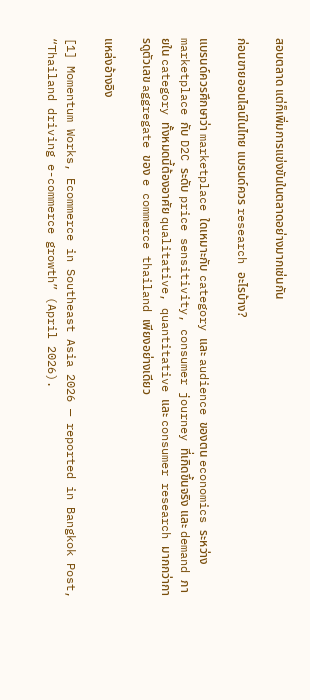สอบตลาด แต่ก็เพิ่มการแข่งขันในตลาดอย่างมากเช่นกัน

ก่อนขายออนไลน์ในไทย แบรนด์ควร research อะไรบ้าง?

แบรนด์ควรศึกษาว่า marketplace ใดเหมาะกับ category และ audience ของตน economics ระหว่าง marketplace กับ D2C ระดับ price sensitivity, consumer journey ที่เกิดขึ้นจริง และ demand ภายใน category ทั้งหมดนี้ต้องอาศัย qualitative, quantitative และ consumer research มากกว่าการดูตัวเลข aggregate ของ e commerce thailand เพียงอย่างเดียว

แหล่งอ้างอิง

[1] Momentum Works, Ecommerce in Southeast Asia 2026 — reported in Bangkok Post, “Thailand driving e-commerce growth” (April 2026).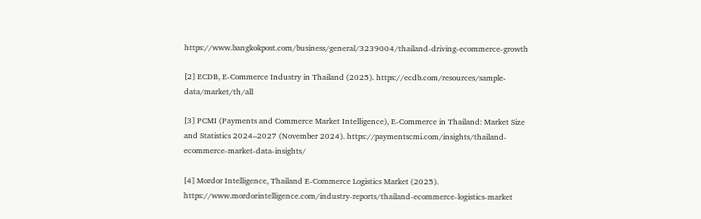https://www.bangkokpost.com/business/general/3239004/thailand-driving-ecommerce-growth

[2] ECDB, E-Commerce Industry in Thailand (2025). https://ecdb.com/resources/sample-data/market/th/all

[3] PCMI (Payments and Commerce Market Intelligence), E-Commerce in Thailand: Market Size and Statistics 2024–2027 (November 2024). https://paymentscmi.com/insights/thailand-ecommerce-market-data-insights/

[4] Mordor Intelligence, Thailand E-Commerce Logistics Market (2025). https://www.mordorintelligence.com/industry-reports/thailand-ecommerce-logistics-market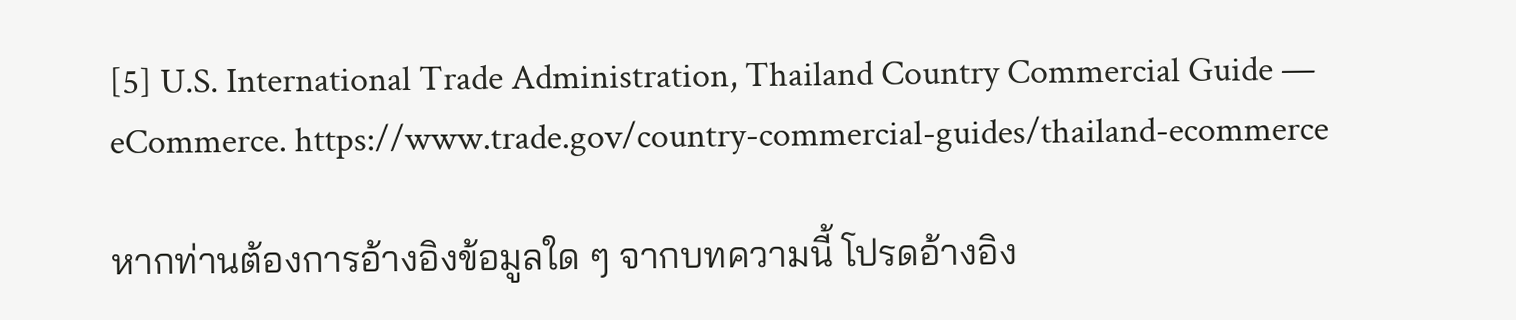[5] U.S. International Trade Administration, Thailand Country Commercial Guide — eCommerce. https://www.trade.gov/country-commercial-guides/thailand-ecommerce

หากท่านต้องการอ้างอิงข้อมูลใด ๆ จากบทความนี้ โปรดอ้างอิง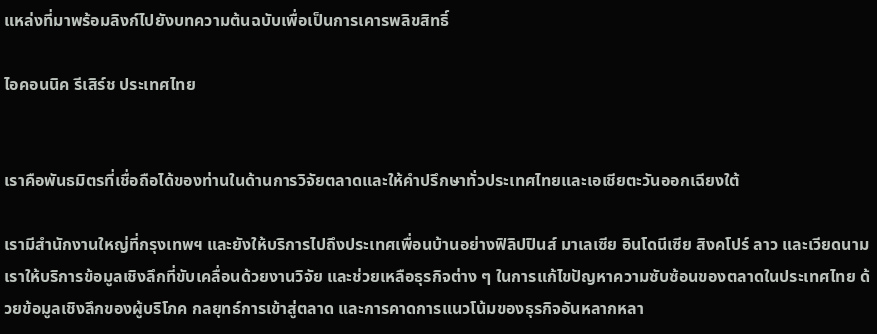แหล่งที่มาพร้อมลิงก์ไปยังบทความต้นฉบับเพื่อเป็นการเคารพลิขสิทธิ์

ไอคอนนิค รีเสิร์ช ประเทศไทย


เราคือพันธมิตรที่เชื่อถือได้ของท่านในด้านการวิจัยตลาดและให้คำปรึกษาทั่วประเทศไทยและเอเชียตะวันออกเฉียงใต้

เรามีสำนักงานใหญ่ที่กรุงเทพฯ และยังให้บริการไปถึงประเทศเพื่อนบ้านอย่างฟิลิปปินส์ มาเลเซีย อินโดนีเซีย สิงคโปร์ ลาว และเวียดนาม เราให้บริการข้อมูลเชิงลึกที่ขับเคลื่อนด้วยงานวิจัย และช่วยเหลือธุรกิจต่าง ๆ ในการแก้ไขปัญหาความซับซ้อนของตลาดในประเทศไทย ด้วยข้อมูลเชิงลึกของผู้บริโภค กลยุทธ์การเข้าสู่ตลาด และการคาดการแนวโน้มของธุรกิจอันหลากหลา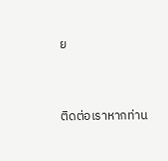ย


ติดต่อเราหากท่าน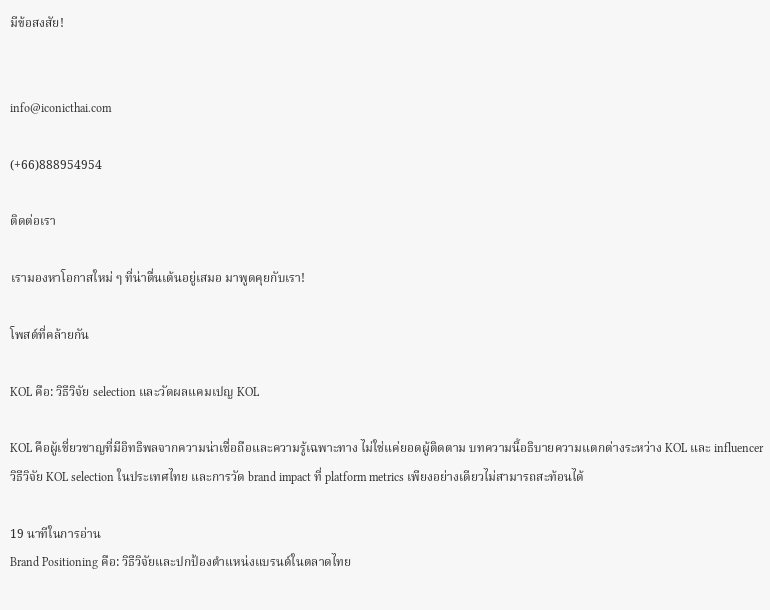มีข้อสงสัย!


info@iconicthai.com

(+66)888954954

ติดต่อเรา

เรามองหาโอกาสใหม่ ๆ ที่น่าตื่นเต้นอยู่เสมอ มาพูดคุยกับเรา!

โพสต์ที่คล้ายกัน

KOL คือ: วิธีวิจัย selection และวัดผลแคมเปญ KOL

KOL คือผู้เชี่ยวชาญที่มีอิทธิพลจากความน่าเชื่อถือและความรู้เฉพาะทาง ไม่ใช่แค่ยอดผู้ติดตาม บทความนี้อธิบายความแตกต่างระหว่าง KOL และ influencer วิธีวิจัย KOL selection ในประเทศไทย และการวัด brand impact ที่ platform metrics เพียงอย่างเดียวไม่สามารถสะท้อนได้

19 นาทีในการอ่าน
Brand Positioning คือ: วิธีวิจัยและปกป้องตำแหน่งแบรนด์ในตลาดไทย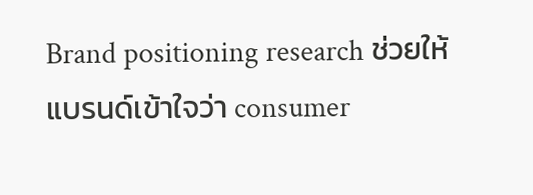Brand positioning research ช่วยให้แบรนด์เข้าใจว่า consumer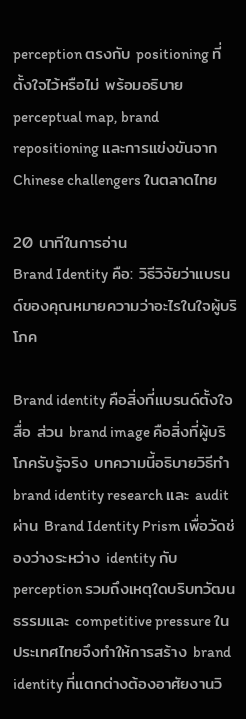perception ตรงกับ positioning ที่ตั้งใจไว้หรือไม่ พร้อมอธิบาย perceptual map, brand repositioning และการแข่งขันจาก Chinese challengers ในตลาดไทย

20 นาทีในการอ่าน
Brand Identity คือ: วิธีวิจัยว่าแบรนด์ของคุณหมายความว่าอะไรในใจผู้บริโภค

Brand identity คือสิ่งที่แบรนด์ตั้งใจสื่อ ส่วน brand image คือสิ่งที่ผู้บริโภครับรู้จริง บทความนี้อธิบายวิธีทำ brand identity research และ audit ผ่าน Brand Identity Prism เพื่อวัดช่องว่างระหว่าง identity กับ perception รวมถึงเหตุใดบริบทวัฒนธรรมและ competitive pressure ในประเทศไทยจึงทำให้การสร้าง brand identity ที่แตกต่างต้องอาศัยงานวิ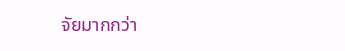จัยมากกว่า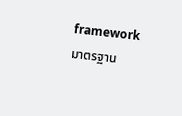framework มาตรฐาน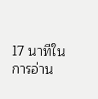17 นาทีในการอ่าน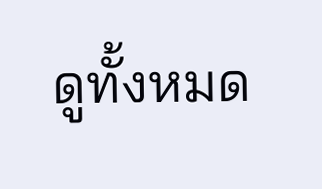ดูทั้งหมด